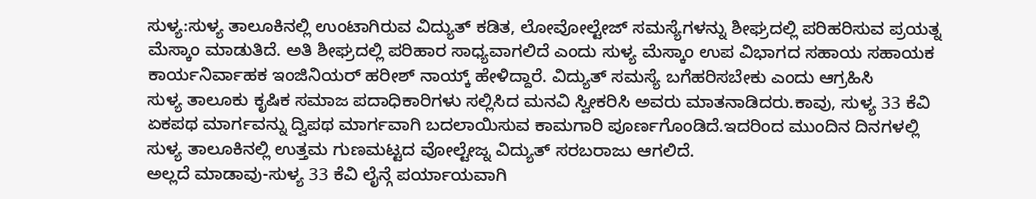ಸುಳ್ಯ:ಸುಳ್ಯ ತಾಲೂಕಿನಲ್ಲಿ ಉಂಟಾಗಿರುವ ವಿದ್ಯುತ್ ಕಡಿತ, ಲೋವೋಲ್ಟೇಜ್ ಸಮಸ್ಯೆಗಳನ್ನು ಶೀಘ್ರದಲ್ಲಿ ಪರಿಹರಿಸುವ ಪ್ರಯತ್ನ ಮೆಸ್ಕಾಂ ಮಾಡುತಿದೆ. ಅತಿ ಶೀಘ್ರದಲ್ಲಿ ಪರಿಹಾರ ಸಾಧ್ಯವಾಗಲಿದೆ ಎಂದು ಸುಳ್ಯ ಮೆಸ್ಕಾಂ ಉಪ ವಿಭಾಗದ ಸಹಾಯ ಸಹಾಯಕ ಕಾರ್ಯನಿರ್ವಾಹಕ ಇಂಜಿನಿಯರ್ ಹರೀಶ್ ನಾಯ್ಕ್ ಹೇಳಿದ್ದಾರೆ. ವಿದ್ಯುತ್ ಸಮಸ್ಯೆ ಬಗೆಹರಿಸಬೇಕು ಎಂದು ಆಗ್ರಹಿಸಿ
ಸುಳ್ಯ ತಾಲೂಕು ಕೃಷಿಕ ಸಮಾಜ ಪದಾಧಿಕಾರಿಗಳು ಸಲ್ಲಿಸಿದ ಮನವಿ ಸ್ವೀಕರಿಸಿ ಅವರು ಮಾತನಾಡಿದರು.ಕಾವು, ಸುಳ್ಯ 33 ಕೆವಿ ಏಕಪಥ ಮಾರ್ಗವನ್ನು ದ್ವಿಪಥ ಮಾರ್ಗವಾಗಿ ಬದಲಾಯಿಸುವ ಕಾಮಗಾರಿ ಪೂರ್ಣಗೊಂಡಿದೆ.ಇದರಿಂದ ಮುಂದಿನ ದಿನಗಳಲ್ಲಿ ಸುಳ್ಯ ತಾಲೂಕಿನಲ್ಲಿ ಉತ್ತಮ ಗುಣಮಟ್ಟದ ವೋಲ್ಟೇಜ್ನ ವಿದ್ಯುತ್ ಸರಬರಾಜು ಆಗಲಿದೆ.
ಅಲ್ಲದೆ ಮಾಡಾವು-ಸುಳ್ಯ 33 ಕೆವಿ ಲೈನ್ಗೆ ಪರ್ಯಾಯವಾಗಿ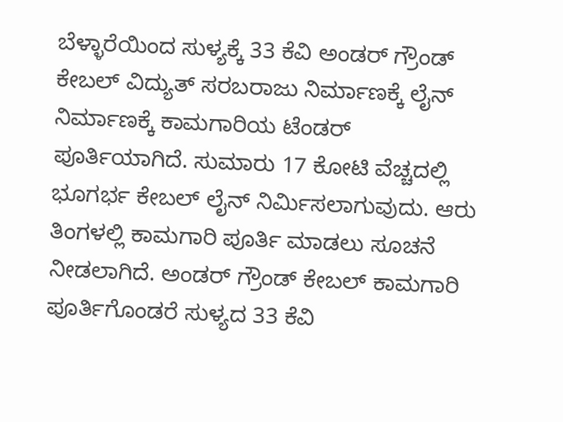ಬೆಳ್ಳಾರೆಯಿಂದ ಸುಳ್ಯಕ್ಕೆ 33 ಕೆವಿ ಅಂಡರ್ ಗ್ರೌಂಡ್ ಕೇಬಲ್ ವಿದ್ಯುತ್ ಸರಬರಾಜು ನಿರ್ಮಾಣಕ್ಕೆ ಲೈನ್ ನಿರ್ಮಾಣಕ್ಕೆ ಕಾಮಗಾರಿಯ ಟೆಂಡರ್ ಪೂರ್ತಿಯಾಗಿದೆ. ಸುಮಾರು 17 ಕೋಟಿ ವೆಚ್ಚದಲ್ಲಿ ಭೂಗರ್ಭ ಕೇಬಲ್ ಲೈನ್ ನಿರ್ಮಿಸಲಾಗುವುದು. ಆರು ತಿಂಗಳಲ್ಲಿ ಕಾಮಗಾರಿ ಪೂರ್ತಿ ಮಾಡಲು ಸೂಚನೆ ನೀಡಲಾಗಿದೆ. ಅಂಡರ್ ಗ್ರೌಂಡ್ ಕೇಬಲ್ ಕಾಮಗಾರಿ ಪೂರ್ತಿಗೊಂಡರೆ ಸುಳ್ಯದ 33 ಕೆವಿ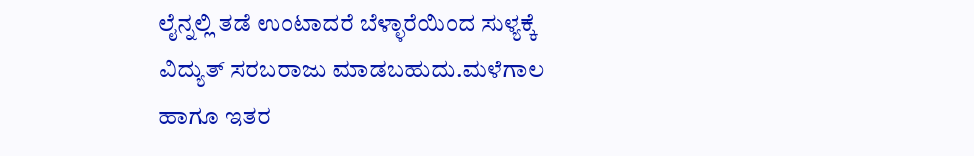ಲೈನ್ನಲ್ಲಿ ತಡೆ ಉಂಟಾದರೆ ಬೆಳ್ಳಾರೆಯಿಂದ ಸುಳ್ಯಕ್ಕೆ ವಿದ್ಯುತ್ ಸರಬರಾಜು ಮಾಡಬಹುದು.ಮಳೆಗಾಲ ಹಾಗೂ ಇತರ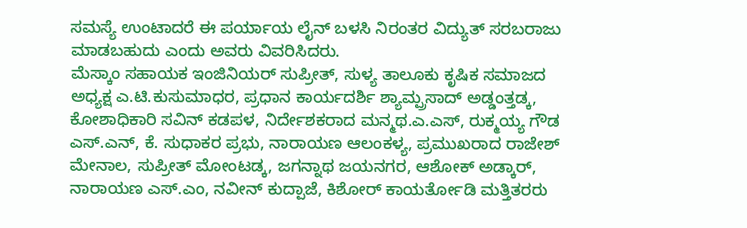ಸಮಸ್ಯೆ ಉಂಟಾದರೆ ಈ ಪರ್ಯಾಯ ಲೈನ್ ಬಳಸಿ ನಿರಂತರ ವಿದ್ಯುತ್ ಸರಬರಾಜು ಮಾಡಬಹುದು ಎಂದು ಅವರು ವಿವರಿಸಿದರು.
ಮೆಸ್ಕಾಂ ಸಹಾಯಕ ಇಂಜಿನಿಯರ್ ಸುಪ್ರೀತ್, ಸುಳ್ಯ ತಾಲೂಕು ಕೃಷಿಕ ಸಮಾಜದ ಅಧ್ಯಕ್ಷ ಎ.ಟಿ.ಕುಸುಮಾಧರ, ಪ್ರಧಾನ ಕಾರ್ಯದರ್ಶಿ ಶ್ಯಾಮ್ಪ್ರಸಾದ್ ಅಡ್ಡಂತ್ತಡ್ಕ, ಕೋಶಾಧಿಕಾರಿ ಸವಿನ್ ಕಡಪಳ, ನಿರ್ದೇಶಕರಾದ ಮನ್ಮಥ.ಎ.ಎಸ್, ರುಕ್ಮಯ್ಯ ಗೌಡ ಎಸ್.ಎನ್, ಕೆ. ಸುಧಾಕರ ಪ್ರಭು, ನಾರಾಯಣ ಆಲಂಕಳ್ಯ, ಪ್ರಮುಖರಾದ ರಾಜೇಶ್ ಮೇನಾಲ, ಸುಪ್ರೀತ್ ಮೋಂಟಡ್ಕ, ಜಗನ್ನಾಥ ಜಯನಗರ, ಆಶೋಕ್ ಅಡ್ಕಾರ್, ನಾರಾಯಣ ಎಸ್.ಎಂ, ನವೀನ್ ಕುದ್ಪಾಜೆ, ಕಿಶೋರ್ ಕಾಯರ್ತೋಡಿ ಮತ್ತಿತರರು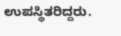ಉಪಸ್ಥಿತರಿದ್ದರು.